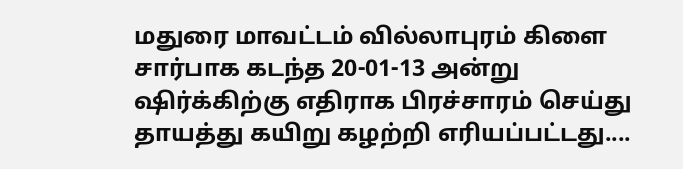மதுரை மாவட்டம் வில்லாபுரம் கிளை சார்பாக கடந்த 20-01-13 அன்று ஷிர்க்கிற்கு எதிராக பிரச்சாரம் செய்து தாயத்து கயிறு கழற்றி எரியப்பட்டது....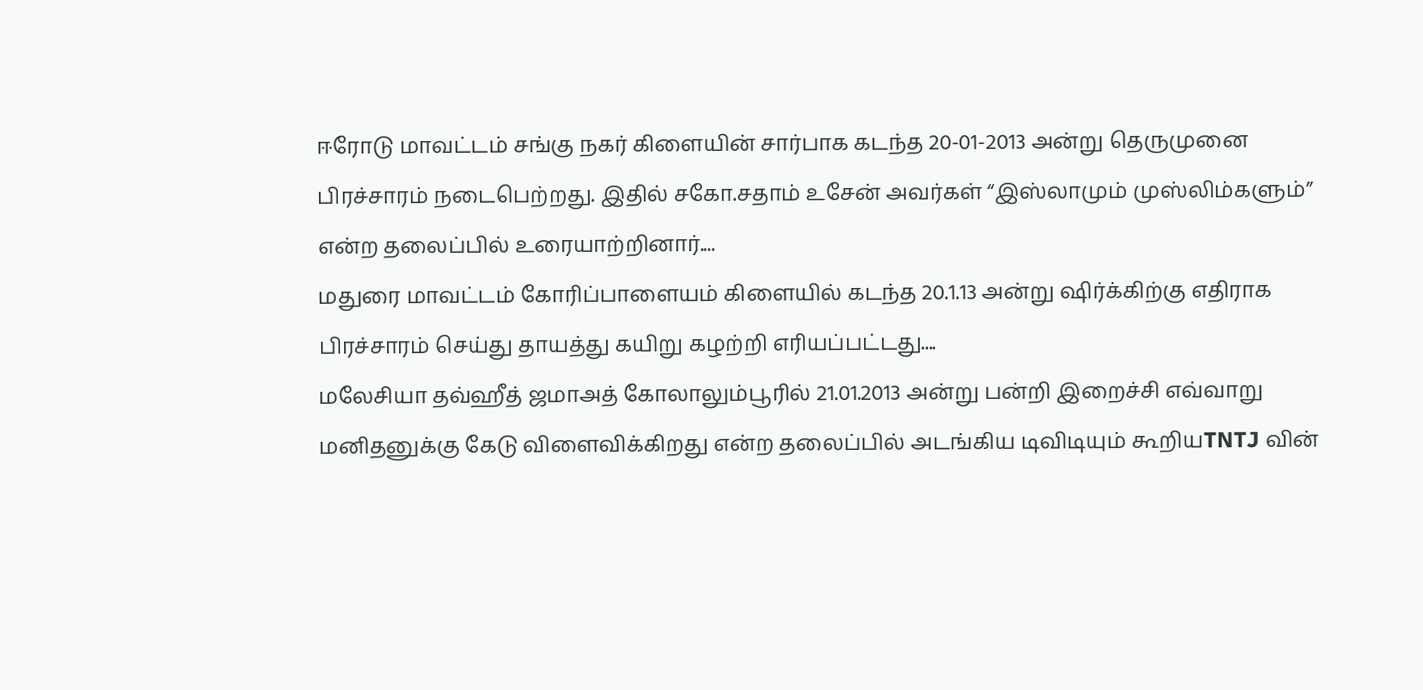ஈரோடு மாவட்டம் சங்கு நகர் கிளையின் சார்பாக கடந்த 20-01-2013 அன்று தெருமுனை பிரச்சாரம் நடைபெற்றது. இதில் சகோ.சதாம் உசேன் அவர்கள் “இஸ்லாமும் முஸ்லிம்களும்” என்ற தலைப்பில் உரையாற்றினார்....
மதுரை மாவட்டம் கோரிப்பாளையம் கிளையில் கடந்த 20.1.13 அன்று ஷிர்க்கிற்கு எதிராக பிரச்சாரம் செய்து தாயத்து கயிறு கழற்றி எரியப்பட்டது....
மலேசியா தவ்ஹீத் ஜமாஅத் கோலாலும்பூரில் 21.01.2013 அன்று பன்றி இறைச்சி எவ்வாறு மனிதனுக்கு கேடு விளைவிக்கிறது என்ற தலைப்பில் அடங்கிய டிவிடியும் கூறியTNTJ வின்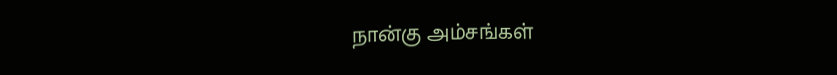நான்கு அம்சங்கள்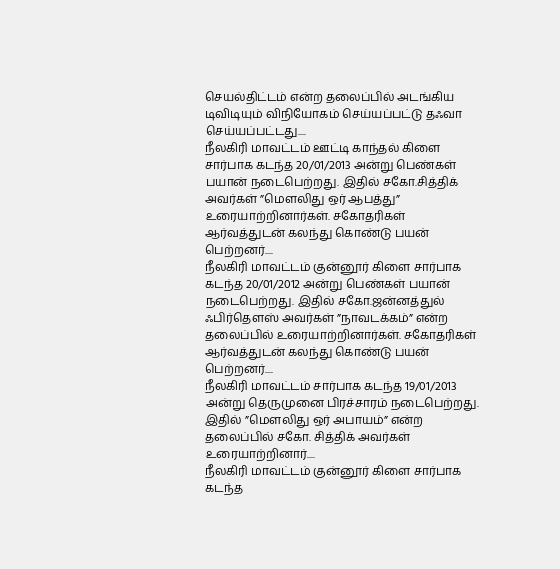செயல்திட்டம் என்ற தலைப்பில் அடங்கிய டிவிடியும் விநியோகம் செய்யப்பட்டு தஃவா செய்யப்பட்டது....
நீலகிரி மாவட்டம் ஊட்டி காந்தல் கிளை சார்பாக கடந்த 20/01/2013 அன்று பெண்கள் பயான் நடைபெற்றது. இதில் சகோ.சித்திக் அவர்கள் ”மௌலிது ஒர் ஆபத்து” உரையாற்றினார்கள். சகோதரிகள் ஆர்வத்துடன் கலந்து கொண்டு பயன் பெற்றனர்....
நீலகிரி மாவட்டம் குன்னூர் கிளை சார்பாக கடந்த 20/01/2012 அன்று பெண்கள் பயான் நடைபெற்றது. இதில் சகோ.ஜன்னத்துல் ஃபிர்தௌஸ் அவர்கள் ”நாவடக்கம்” என்ற தலைப்பில் உரையாற்றினார்கள். சகோதரிகள் ஆர்வத்துடன் கலந்து கொண்டு பயன் பெற்றனர்....
நீலகிரி மாவட்டம் சார்பாக கடந்த 19/01/2013 அன்று தெருமுனை பிரச்சாரம் நடைபெற்றது. இதில் ”மௌலிது ஒர் அபாயம்” என்ற தலைப்பில் சகோ. சித்திக் அவர்கள் உரையாற்றினார்....
நீலகிரி மாவட்டம் குன்னூர் கிளை சார்பாக கடந்த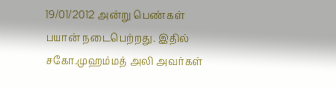19/01/2012 அன்று பெண்கள் பயான் நடைபெற்றது. இதில் சகோ.முஹம்மத் அலி அவர்கள்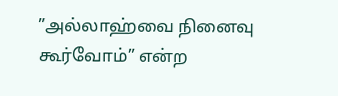”அல்லாஹ்வை நினைவு கூர்வோம்” என்ற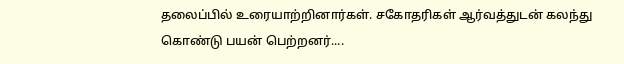தலைப்பில் உரையாற்றினார்கள். சகோதரிகள் ஆர்வத்துடன் கலந்து கொண்டு பயன் பெற்றனர்....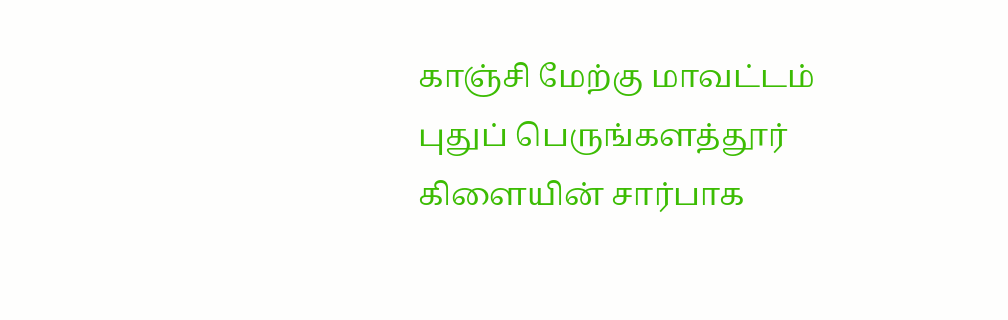காஞ்சி மேற்கு மாவட்டம் புதுப் பெருங்களத்தூர் கிளையின் சார்பாக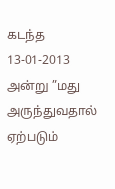கடந்த 13-01-2013 அன்று ”மது அருந்துவதால் ஏற்படும்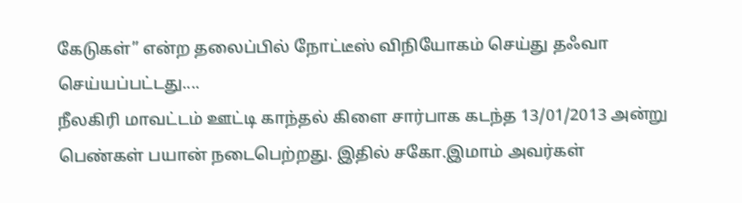கேடுகள்” என்ற தலைப்பில் நோட்டீஸ் விநியோகம் செய்து தஃவா செய்யப்பட்டது....
நீலகிரி மாவட்டம் ஊட்டி காந்தல் கிளை சார்பாக கடந்த 13/01/2013 அன்று பெண்கள் பயான் நடைபெற்றது. இதில் சகோ.இமாம் அவர்கள்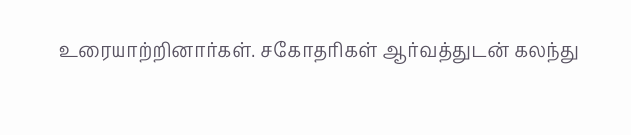உரையாற்றினார்கள். சகோதரிகள் ஆர்வத்துடன் கலந்து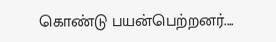கொண்டு பயன்பெற்றனர்....